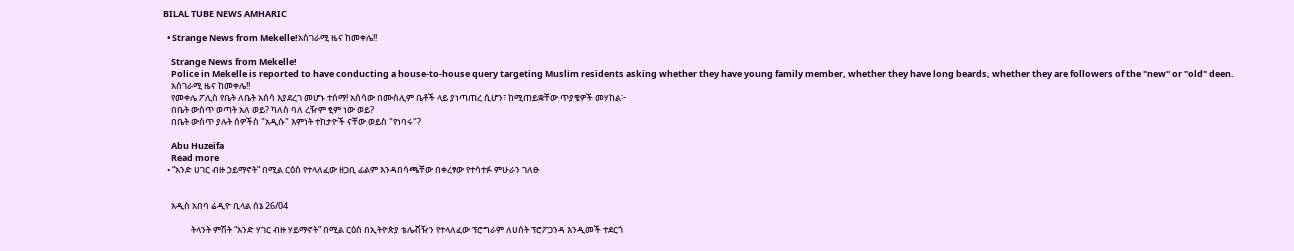BILAL TUBE NEWS AMHARIC

  • Strange News from Mekelle!አስገራሚ ዜና ከመቀሌ!!

    Strange News from Mekelle!
    Police in Mekelle is reported to have conducting a house-to-house query targeting Muslim residents asking whether they have young family member, whether they have long beards, whether they are followers of the "new" or "old" deen.
    አስገራሚ ዜና ከመቀሌ!!
    የመቀሌ ፖሊስ የቤት ለቤት አሰሳ እያደረገ መሆኑ ተሰማ! አሰሳው በሙስሊም ቤቶች ላይ ያነጣጠረ ሲሆን፣ ከሚጠይቋቸው ጥያቄዎች መሃከል፦
    በቤት ውስጥ ወጣት አለ ወይ? ካለስ ባለ ረዥም ፂም ነው ወይ?
    በቤት ውስጥ ያሉት ሰዎችስ "አዲሱ" እምነት ተከታዮች ናቸው ወይስ "የነባሩ"?

    Abu Huzeifa
    Read more
  • “አንድ ሀገር ብዙ ኃይማኖት” በሚል ርዕስ የተላለፈው ዘጋቢ ፊልም እንዳበሳጫቸው በቀረፃው የተሳተፉ ምሁራን ገለፁ


    አዲስ አበባ ሬዲዮ ቢላል ሰኔ 26/04

              ትላንት ምሽት “አንድ ሃገር ብዙ ሃይማኖት” በሚል ርዕስ በኢትዮጵያ ቴሌቭዥን የተላለፈው ፕሮግራም ለሀሰት ፕሮፖጋንዳ እንዲመች ተደርጎ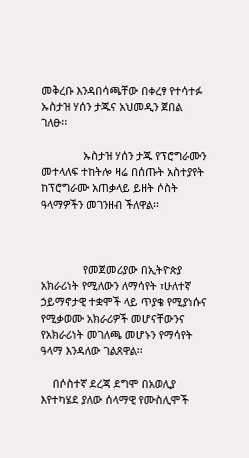መቅረቡ እንዳበሳጫቸው በቀረፃ የተሳተፉ ኡስታዝ ሃሰን ታጁና አህመዲን ጀበል ገለፁ፡፡

              ኡስታዝ ሃሰን ታጁ የፕሮግራሙን መተላለፍ ተከትሎ ዛሬ በሰጡት አስተያየት ከፕሮግራሙ አጠቃላይ ይዘት ሶስት ዓላማዎችን መገንዘብ ችለዋል፡፡



              የመጀመሪያው በኢትዮጵያ አክራሪነት የሚለውን ለማሳየት ፣ሁለተኛ ኃይማኖታዊ ተቋሞች ላይ ጥያቄ የሚያነሱና የሚቃወሙ አክራሪዎች መሆናቸውንና የአክራሪነት መገለጫ መሆኑን የማሳየት ዓላማ እንዳለው ገልጸዋል፡፡

    በሶስተኛ ደረጃ ደግሞ በአወሊያ እየተካሄደ ያለው ሰላማዊ የሙስሊሞች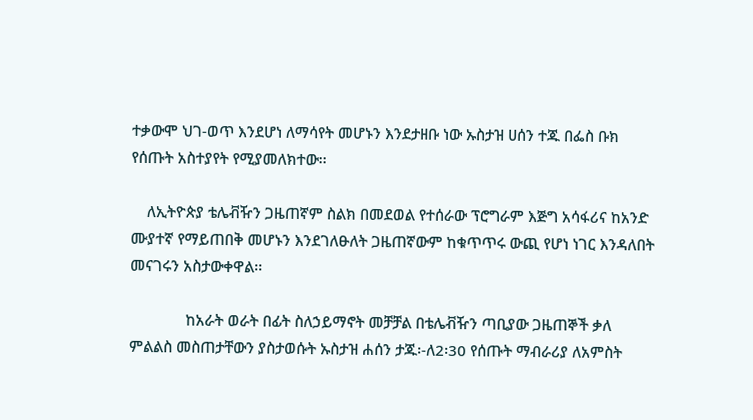ተቃውሞ ህገ-ወጥ እንደሆነ ለማሳየት መሆኑን እንደታዘቡ ነው ኡስታዝ ሀሰን ተጁ በፌስ ቡክ የሰጡት አስተያየት የሚያመለክተው፡፡

    ለኢትዮጵያ ቴሌቭዥን ጋዜጠኛም ስልክ በመደወል የተሰራው ፕሮግራም እጅግ አሳፋሪና ከአንድ ሙያተኛ የማይጠበቅ መሆኑን እንደገለፁለት ጋዜጠኛውም ከቁጥጥሩ ውጪ የሆነ ነገር እንዳለበት መናገሩን አስታውቀዋል፡፡

              ከአራት ወራት በፊት ስለኃይማኖት መቻቻል በቴሌቭዥን ጣቢያው ጋዜጠኞች ቃለ ምልልስ መስጠታቸውን ያስታወሱት ኡስታዝ ሐሰን ታጁ፡-ለ2፡30 የሰጡት ማብራሪያ ለአምስት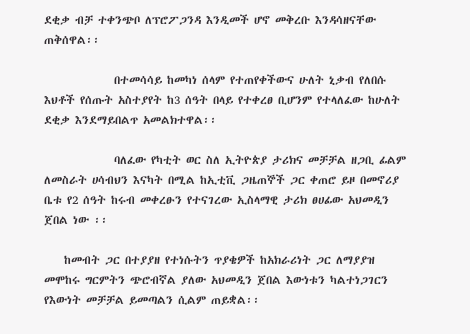ደቂቃ ብቻ ተቀንጭቦ ለፕሮፖጋንዳ እንዲመች ሆኖ መቅረቡ እንዳሳዘናቸው ጠቅሰዋል፡፡

              በተመሳሳይ ከመካነ ሰላም የተጠየቀችውና ሁለት ኒቃብ የለበሱ እህቶች የሰጡት አስተያየት ከ3 ሰዓት በላይ የተቀረፀ ቢሆንም የተላለፈው ከሁለት ደቂቃ እንደማይበልጥ አመልክተዋል፡፡

              ባለፈው የካቲት ወር ስለ ኢትዮጵያ ታሪክና መቻቻል ዘጋቢ ፊልም ለመስራት ሀሳብህን እናካት በሚል ከኢቲቪ ጋዜጠኞች ጋር ቀጠሮ ይዞ በመኖሪያ ቤቱ የ2 ሰዓት ከሩብ መቀረፁን የተናገረው ኢስላማዊ ታሪክ ፀሀፊው አህመዲን ጀበል ነው ፡፡

    ከመብት ጋር በተያያዘ የተነሱትን ጥያቄዎች ከአክራሪነት ጋር ለማያያዝ መሞከሩ ግርምትን ጭሮብኛል ያለው አህመዲን ጀበል እውነቱን ካልተነጋገርን የእውነት መቻቻል ይመጣልን ሲልም ጠይቋል፡፡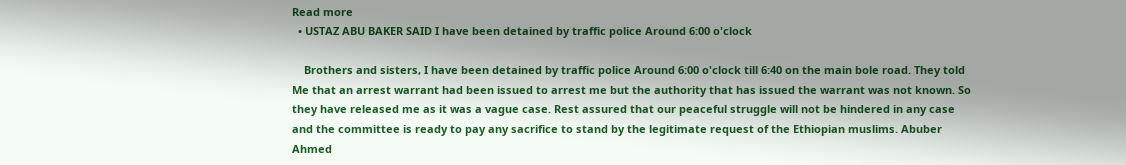Read more
  • USTAZ ABU BAKER SAID I have been detained by traffic police Around 6:00 o'clock

    Brothers and sisters, I have been detained by traffic police Around 6:00 o'clock till 6:40 on the main bole road. They told Me that an arrest warrant had been issued to arrest me but the authority that has issued the warrant was not known. So they have released me as it was a vague case. Rest assured that our peaceful struggle will not be hindered in any case and the committee is ready to pay any sacrifice to stand by the legitimate request of the Ethiopian muslims. Abuber Ahmed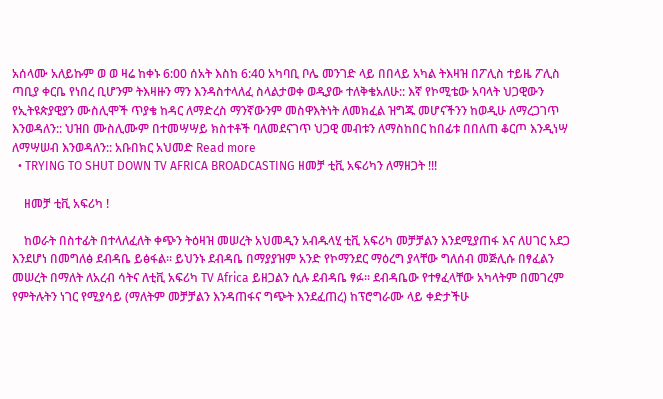አሰላሙ አለይኩም ወ ወ ዛሬ ከቀኑ 6:00 ሰአት እስከ 6:40 አካባቢ ቦሌ መንገድ ላይ በበላይ አካል ትእዛዝ በፖሊስ ተይዜ ፖሊስ ጣቢያ ቀርቤ የነበረ ቢሆንም ትእዛዙን ማን እንዳስተላለፈ ስላልታወቀ ወዲያው ተለቅቄአለሁ:: እኛ የኮሚቴው አባላት ህጋዊውን የኢትዩጵያዊያን ሙስሊሞች ጥያቄ ከዳር ለማድረስ ማንኛውንም መስዋእትነት ለመክፈል ዝግጁ መሆናችንን ከወዲሁ ለማረጋገጥ እንወዳለን:: ህዝበ ሙስሊሙም በተመሣሣይ ክስተቶች ባለመደናገጥ ህጋዊ መብቱን ለማስከበር ከበፊቱ በበለጠ ቆርጦ እንዲነሣ ለማሣሠብ እንወዳለን:: አቡበክር አህመድ Read more
  • TRYING TO SHUT DOWN TV AFRICA BROADCASTING ዘመቻ ቲቪ አፍሪካን ለማዘጋት !!!

    ዘመቻ ቲቪ አፍሪካ !

    ከወራት በስተፊት በተላለፈለት ቀጭን ትዕዛዝ መሠረት አህመዲን አብዱላሂ ቲቪ አፍሪካ መቻቻልን እንደሚያጠፋ እና ለሀገር አደጋ እንደሆነ በመግለፅ ደብዳቤ ይፅፋል፡፡ ይህንኑ ደብዳቤ በማያያዝም አንድ የኮማንደር ማዕረግ ያላቸው ግለሰብ መጅሊሱ በፃፈልን መሠረት በማለት ለአረብ ሳትና ለቲቪ አፍሪካ TV Africa ይዘጋልን ሲሉ ደብዳቤ ፃፉ፡፡ ደብዳቤው የተፃፈላቸው አካላትም በመገረም የምትሉትን ነገር የሚያሳይ (ማለትም መቻቻልን እንዳጠፋና ግጭት እንደፈጠረ) ከፕሮግራሙ ላይ ቀድታችሁ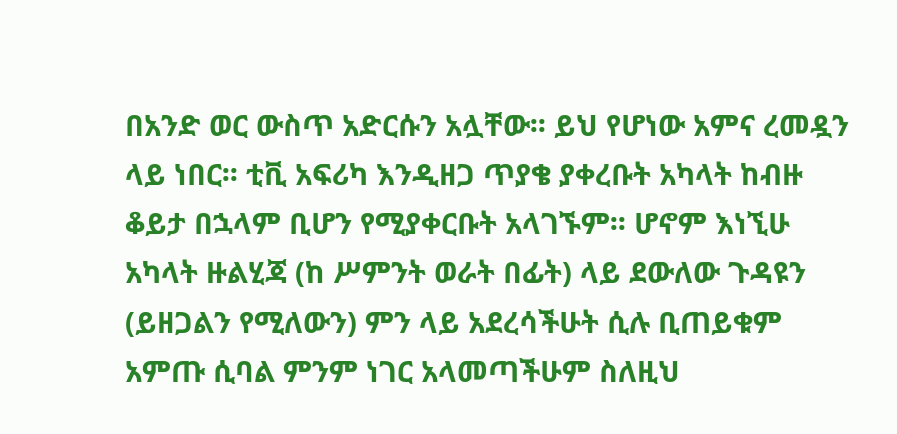በአንድ ወር ውስጥ አድርሱን አሏቸው፡፡ ይህ የሆነው አምና ረመዷን ላይ ነበር፡፡ ቲቪ አፍሪካ እንዲዘጋ ጥያቄ ያቀረቡት አካላት ከብዙ ቆይታ በኋላም ቢሆን የሚያቀርቡት አላገኙም፡፡ ሆኖም እነኚሁ አካላት ዙልሂጃ (ከ ሥምንት ወራት በፊት) ላይ ደውለው ጉዳዩን (ይዘጋልን የሚለውን) ምን ላይ አደረሳችሁት ሲሉ ቢጠይቁም አምጡ ሲባል ምንም ነገር አላመጣችሁም ስለዚህ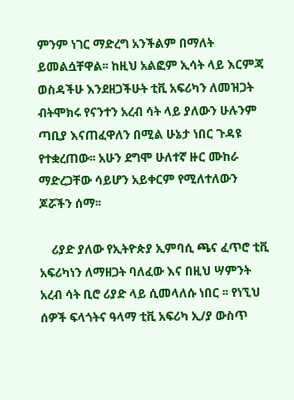ምንም ነገር ማድረግ አንችልም በማለት ይመልሷቸዋል፡፡ ከዚህ አልፎም ኢሳት ላይ እርምጃ ወስዳችሁ እንደዘጋችሁት ቲቪ አፍሪካን ለመዝጋት ብትሞክሩ የናንተን አረብ ሳት ላይ ያለውን ሁሉንም ጣቢያ እናጠፈዋለን በሚል ሁኔታ ነበር ጉዳዩ የተቋረጠው፡፡ አሁን ደግሞ ሁለተኛ ዙር ሙከራ ማድረጋቸው ሳይሆን አይቀርም የሚለተለውን ጆሯችን ሰማ፡፡

    ሪያድ ያለው የኢትዮጵያ ኢምባሲ ጫና ፈጥሮ ቲቪ አፍሪካነን ለማዘጋት ባለፈው እና በዚህ ሣምንት አረብ ሳት ቢሮ ሪያድ ላይ ሲመላለሱ ነበር ፡፡ የነኚህ ሰዎች ፍላጎትና ዓላማ ቲቪ አፍሪካ ኢ/ያ ውስጥ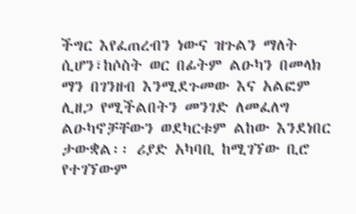ችግር እየፈጠረብን ነውና ዝጉልን ማለት ሲሆን፣ከሶስት ወር በፊትም ልዑካን በመላክ ማን በገንዘብ እንሚደጉመው እና አልፎም ሊዘጋ የሚችልበትን መንገድ ለመፈለግ ልዑካኖቻቸውን ወደካርቱም ልከው እንደነበር ታውቋል፡፡ ሪያድ አካባቢ ከሚገኘው ቢሮ የተገኘውም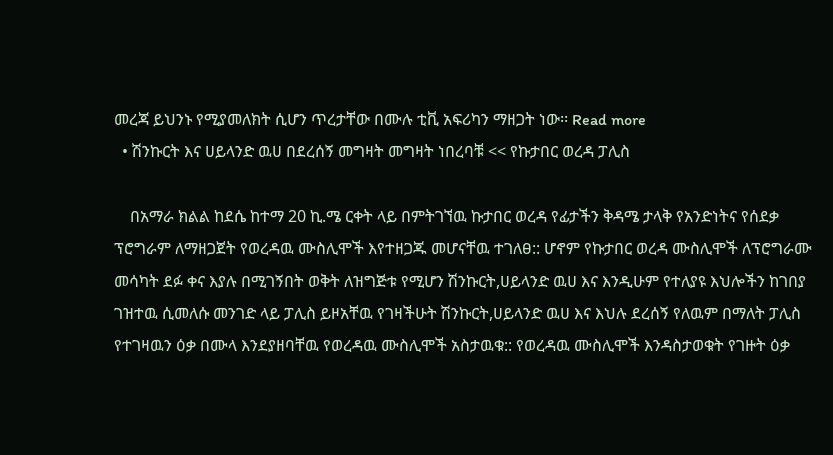መረጃ ይህንኑ የሚያመለክት ሲሆን ጥረታቸው በሙሉ ቲቪ አፍሪካን ማዘጋት ነው፡፡ Read more
  • ሽንኩርት እና ሀይላንድ ዉሀ በደረሰኝ መግዛት መግዛት ነበረባቹ << የኩታበር ወረዳ ፓሊስ

    በአማራ ክልል ከደሴ ከተማ 20 ኪ.ሜ ርቀት ላይ በምትገኘዉ ኩታበር ወረዳ የፊታችን ቅዳሜ ታላቅ የአንድነትና የሰደቃ ፕሮግራም ለማዘጋጀት የወረዳዉ ሙስሊሞች እየተዘጋጁ መሆናቸዉ ተገለፀ:: ሆኖም የኩታበር ወረዳ ሙስሊሞች ለፕሮግራሙ መሳካት ደፉ ቀና እያሉ በሚገኝበት ወቅት ለዝግጅቱ የሚሆን ሽንኩርት,ሀይላንድ ዉሀ እና እንዲሁም የተለያዩ እህሎችን ከገበያ ገዝተዉ ሲመለሱ መንገድ ላይ ፓሊስ ይዞአቸዉ የገዛችሁት ሽንኩርት,ሀይላንድ ዉሀ እና እህሉ ደረሰኝ የለዉም በማለት ፓሊስ የተገዛዉን ዕቃ በሙላ እንደያዘባቸዉ የወረዳዉ ሙስሊሞች አስታዉቁ:: የወረዳዉ ሙስሊሞች እንዳስታወቁት የገዙት ዕቃ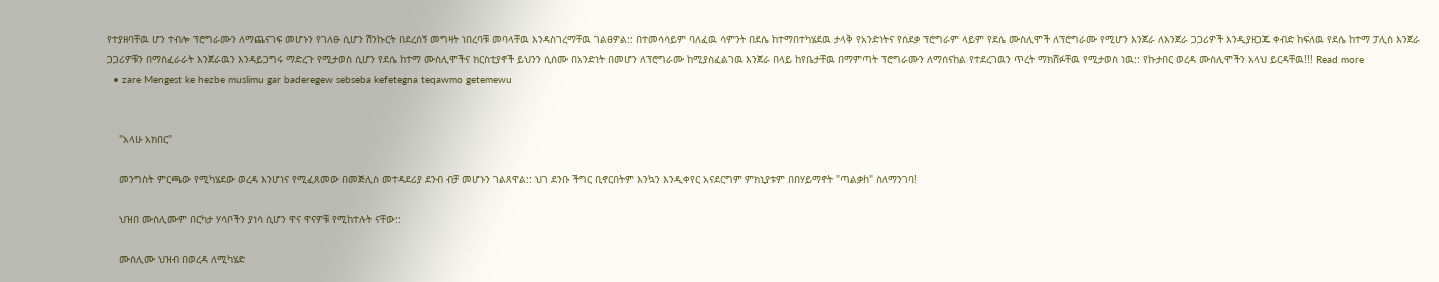የተያዘባቸዉ ሆን ተብሎ ፕሮግራሙን ለማጨናገፍ መሆኑን የገለፁ ሲሆን ሽንኩርት በደረሰኝ መግዛት ነበረባቹ መባላቸዉ እንዳስገረማቸዉ ገልፀዎል:: በተመሳሳይም ባለፈዉ ሳምንት በደሴ ከተማበተካሄደዉ ታላቅ የአንድነትና የሰደቃ ፕሮግራም ላይም የደሴ ሙስሊሞች ለፕሮግራሙ የሚሆን እንጀራ ለእንጀራ ጋጋሪዎች እንዲያዘጋጁ ቀብድ ከፍለዉ የደሴ ከተማ ፓሊስ እንጀራ ጋጋሪዎቹን በማስፈራራት እንጀራዉን እንዳይጋግሩ ማድረጉ የሚታወስ ሲሆን የደሴ ከተማ ሙስሊሞችና ክርስቲያኖች ይህንን ሲሰሙ በአንድነት በመሆን ለፕሮግራሙ ከሚያስፈልገዉ እንጀራ በላይ ከየቤታቸዉ በማምጣት ፕሮግራሙን ለማሰናከል የተደረገዉን ጥረት ማክሸፉቸዉ የሚታወስ ነዉ:: የኩታበር ወረዳ ሙስሊሞችን አላህ ይርዳቸዉ!!! Read more
  • zare Mengest ke hezbe muslimu gar baderegew sebseba kefetegna teqawmo getemewu


    "አላሁ አክበር"

    መንግስት ምርጫው የሚካሄደው ወረዳ እንሆነና የሚፈጸመው በመጅሊስ መተዳደሪያ ደንብ ብቻ መሆኑን ገልጸዋል:: ህገ ደንቡ ችግር ቢኖርበትም እንኳን እንዲቀየር አናደርግም ምክኒያቱም በበሃይማኖት "ጣልቃh" ስለማንገባ!

    ህዝበ ሙስሊሙም በርካታ ሃሳቦችን ያነሳ ሲሆን ዋና ዋናዎቹ የሚከተሉት ናቸው::

    ሙስሊሙ ህዝብ በወረዳ ለሚካሄድ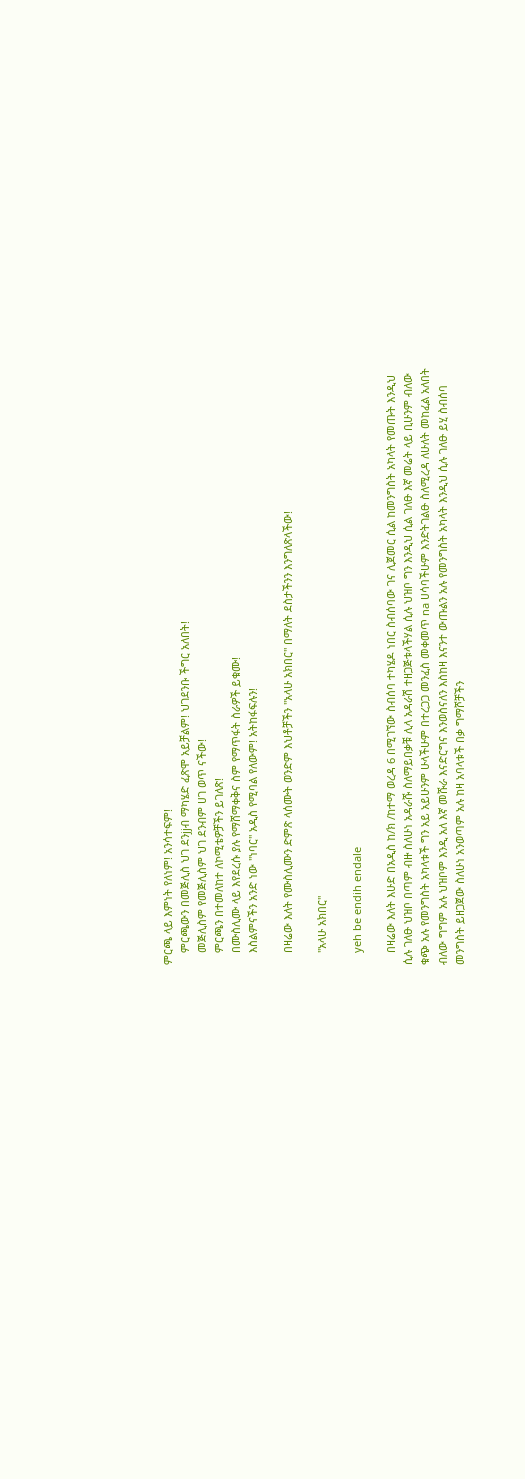ምርጫ ላይ እምነት የለነም! አንሳተፍም!
    ምርጫውን በመጅሊስ ህገ ደንjjብ ማካሄድ ፈጽሞ አይቻልም! ህገደንቡ ችግር አለበት!
    መጅሊስም የመጅሊስም ህገ ደንብም ሀገ ወጥ ናችው!
    ምርጫን በተመለከተ ለኮሚቴዎቻችን ይገለጽ!
    በሙስሊሙ ላይ እየደረሱ ያሉ የማሸማቀቅና ስም የማጥፋት ስራዎች ይቁሙ!
    እስልምናችን አንድ ነው "ነባር" አዲስ የሚባል የለውም! አትከፋፍሉን!

    በዛሬው እለት የሙስሊሙን ድምጽ ላሰሙት ወንድም እህቶቻችን "አላሁ አክበር" በማለት ደስታችንን እንግለጽላችው!

    "አላሁ አክበር"

    yeh be endih endale

    በዛሬው እለት እሁድ በአዲስ ከ/ክ /ከተማ ወረዳ 6 በሚገኘው ስብሰባ ተካሄዶ ነበር ስብሰባው ገና ሊጀመር ሲል ከመንግስት አካላት የመጡት እንዲህ ሲሉ ገለፁ ህዝቦ በጣም ብዙ ስለሁነ አዳራሹ ስለማይበቃቹ ሊላ አዳራሽ ተዘጋጅቱላችሃል ሲሉ ህዝቦ ግን እንዲህ ሲል ገለፁ እኛ መሬት ላይ ቢሁንም ብለው ቁጭ አሉ የመንግስት አካላቱች ግን አይ አይሁንም ሁላችሁም በተረጋጋ መንፈስ መቀመጥ na ሀሳባችሁም እንድትገልፁ ስለሚረዳ ለሁለት መከፈል አለበት ብለው ግግም አሉ ህዝቦም እንዲ አለ እኛ መሹራ እናድርግና እንወስናለን እስከዛ እናንተ ውጡልን አሉ የመንግስት አካላት እንዲህ ሲሉ ገለፁ ይሂ ስብሰባ መንግስት ይዘጋጀው ስለሁነ አንወጣም አሉ ከዛ አባላቱች በቃ ግማሾቻችን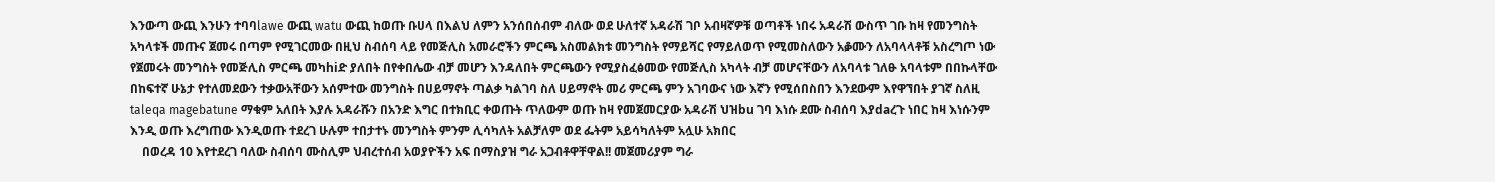እንውጣ ውጪ እንሁን ተባባlawe ውጪ watu ውጪ ከወጡ ቡሀላ በእልህ ለምን አንሰበሰብም ብለው ወደ ሁለተኛ አዳራሽ ገቦ አብዛኛዎቹ ወጣቶች ነበሩ አዳራሽ ውስጥ ገቡ ከዛ የመንግስት አካላቱች መጡና ጀመሩ በጣም የሚገርመው በዚህ ስብሰባ ላይ የመጅሊስ አመራሮችን ምርጫ አስመልክቱ መንግስት የማይሻር የማይለወጥ የሚመስለውን አቇሙን ለአባላላቶቹ አስረግጦ ነው የጀመሩት መንግስት የመጅሊስ ምርጫ መካhiድ ያለበት በየቀበሌው ብቻ መሆን እንዳለበት ምርጫውን የሚያስፈፅመው የመጅሊስ አካላት ብቻ መሆናቸውን ለአባላቱ ገለፁ አባላቱም በበኩላቸው በከፍተኛ ሁኔታ የተለመደውን ተቃውአቸውን አሰምተው መንግስት በሀይማኖት ጣልቃ ካልገባ ስለ ሀይማኖት መሪ ምርጫ ምን አገባውና ነው እኛን የሚሰበስበን እንደውም እየዋኘበት ያገኛ ስለዚ taleqa magebatune ማቁም አለበት እያሉ አዳራሹን በአንድ እግር በተክቢር ቀወጡት ጥለውም ወጡ ከዛ የመጀመርያው አዳራሽ ህዝbu ገባ እነሱ ደሙ ስብሰባ እያdaረጉ ነበር ከዛ እነሱንም እንዲ ወጡ እረግጠው እንዲወጡ ተደረገ ሁሉም ተበታተኑ መንግስት ምንም ሊሳካለት አልቻለም ወደ ፌትም አይሳካለትም አሏሁ አክበር
    በወረዳ 10 እየተደረገ ባለው ስብሰባ ሙስሊም ህብረተሰብ አወያዮችን አፍ በማስያዝ ግራ አጋብቶዋቸዋል!! መጀመሪያም ግራ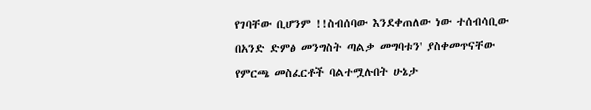የገባቸው ቢሆንም !!ስብሰባው እንደቀጠለው ነው ተሰብሳቢው በአንድ ድምፅ መንግስት ጣልቃ መግባቱን' ያስቀመጥናቸው የምርጫ መስፈርቶች ባልተሟሉበት ሁኔታ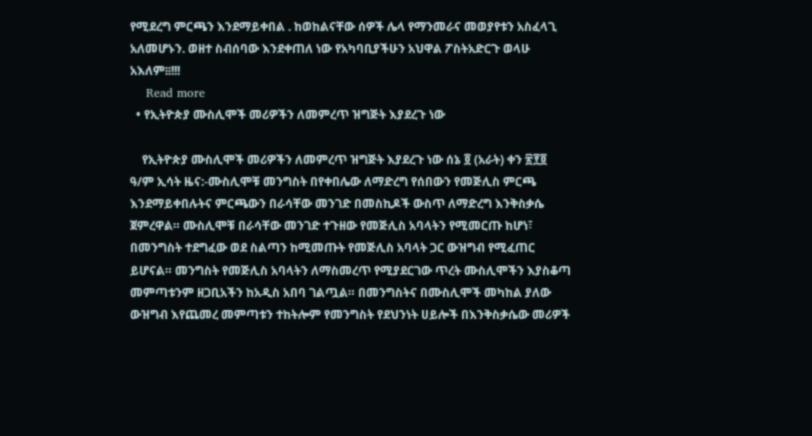የሚደረግ ምርጫን እንደማይቀበል . ከወከልናቸው ሰዎች ሌላ የማንመራና መወያየቱን አስፈላጊ አለመሆኑን. ወዘተ ስብሰባው እንደቀጠለ ነው የአካባቢያችሁን አህዋል ፖስትአድርጉ ወላሁ አእለም፧፧!!!
    Read more
  • የኢትዮጵያ ሙስሊሞች መሪዎችን ለመምረጥ ዝግጅት እያደረጉ ነው

    የኢትዮጵያ ሙስሊሞች መሪዎችን ለመምረጥ ዝግጅት እያደረጉ ነው ሰኔ ፬ (አራት) ቀን ፳፻፬ ዓ/ም ኢሳት ዜና:-ሙስሊሞቹ መንግስት በየቀበሌው ለማድረግ የሰበውን የመጅሊስ ምርጫ እንደማይቀበሉትና ምርጫውን በራሳቸው መንገድ በመስኪዶች ውስጥ ለማድረግ እንቅስቃሴ ጀምረዋል። ሙስሊሞቹ በራሳቸው መንገድ ተጉዘው የመጅሊስ አባላትን የሚመርጡ ከሆነ፣ በመንግስት ተደግፈው ወደ ስልጣን ከሚመጡት የመጅሊስ አባላት ጋር ውዝግብ የሚፈጠር ይሆናል። መንግስት የመጅሊስ አባላትን ለማስመረጥ የሚያደርገው ጥረት ሙስሊሞችን እያስቆጣ መምጣቱንም ዘጋቢአችን ከአዲስ አበባ ገልጧል። በመንግስትና በሙስሊሞች መካከል ያለው ውዝግብ እየጨመረ መምጣቱን ተከትሎም የመንግስት የደህንነት ሀይሎች በእንቅስቃሴው መሪዎች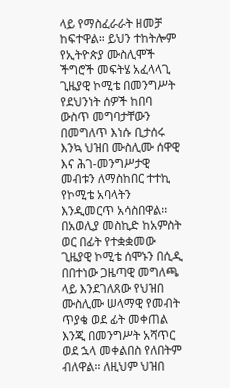ላይ የማስፈራራት ዘመቻ ከፍተዋል። ይህን ተከትሎም የኢትዮጵያ ሙስሊሞች ችግሮች መፍትሄ አፈላላጊ ጊዜያዊ ኮሚቴ በመንግሥት የደህንነት ሰዎች ከበባ ውስጥ መግባታቸውን በመግለጥ እነሱ ቢታሰሩ እንኳ ህዝበ ሙስሊሙ ሰዋዊ እና ሕገ-መንግሥታዊ መብቱን ለማስከበር ተተኪ የኮሚቴ አባላትን እንዲመርጥ አሳስበዋል፡፡ በአወሊያ መስኪድ ከአምስት ወር በፊት የተቋቋመው ጊዜያዊ ኮሚቴ ሰሞኑን በሲዲ በበተነው ጋዜጣዊ መግለጫ ላይ እንደገለጸው የህዝበ ሙስሊሙ ሠላማዊ የመብት ጥያቄ ወደ ፊት መቀጠል እንጂ በመንግሥት አሻጥር ወደ ኋላ መቀልበስ የለበትም ብለዋል፡፡ ለዚህም ህዝበ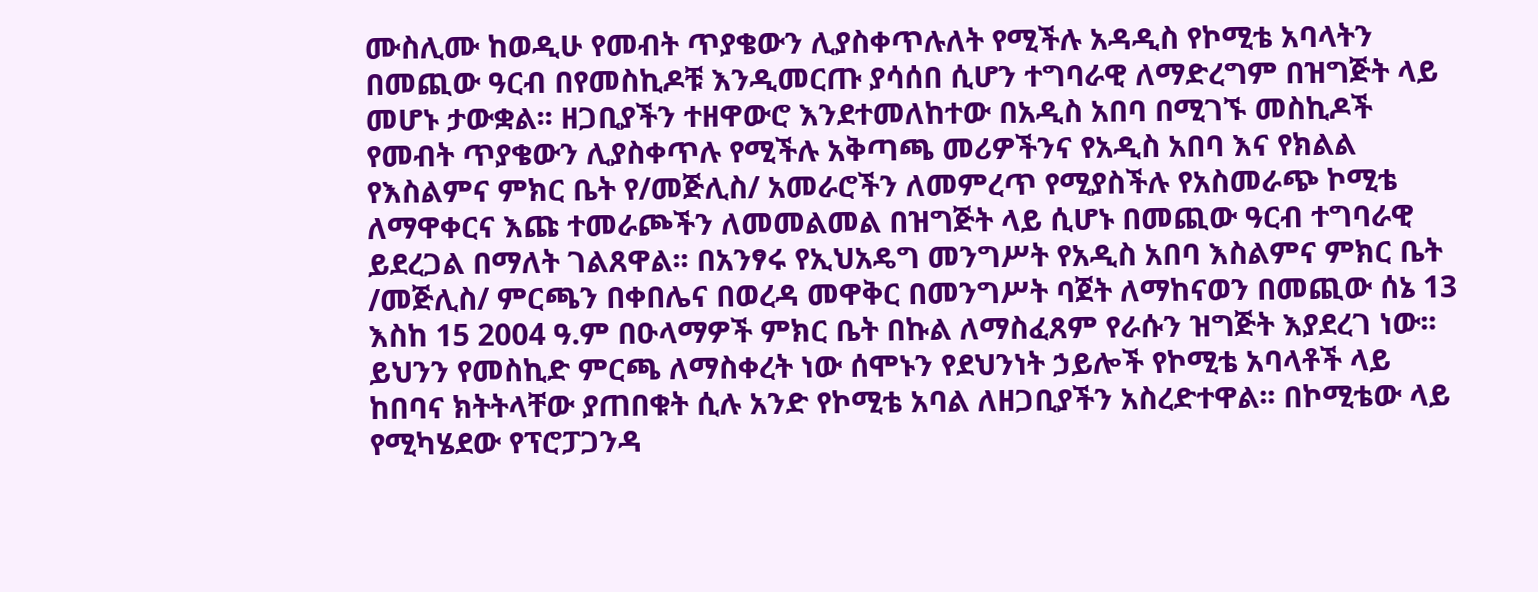ሙስሊሙ ከወዲሁ የመብት ጥያቄውን ሊያስቀጥሉለት የሚችሉ አዳዲስ የኮሚቴ አባላትን በመጪው ዓርብ በየመስኪዶቹ እንዲመርጡ ያሳሰበ ሲሆን ተግባራዊ ለማድረግም በዝግጅት ላይ መሆኑ ታውቋል፡፡ ዘጋቢያችን ተዘዋውሮ እንደተመለከተው በአዲስ አበባ በሚገኙ መስኪዶች የመብት ጥያቄውን ሊያስቀጥሉ የሚችሉ አቅጣጫ መሪዎችንና የአዲስ አበባ እና የክልል የእስልምና ምክር ቤት የ/መጅሊስ/ አመራሮችን ለመምረጥ የሚያስችሉ የአስመራጭ ኮሚቴ ለማዋቀርና እጩ ተመራጮችን ለመመልመል በዝግጅት ላይ ሲሆኑ በመጪው ዓርብ ተግባራዊ ይደረጋል በማለት ገልጸዋል፡፡ በአንፃሩ የኢህአዴግ መንግሥት የአዲስ አበባ እስልምና ምክር ቤት /መጅሊስ/ ምርጫን በቀበሌና በወረዳ መዋቅር በመንግሥት ባጀት ለማከናወን በመጪው ሰኔ 13 እስከ 15 2004 ዓ.ም በዑላማዎች ምክር ቤት በኩል ለማስፈጸም የራሱን ዝግጅት እያደረገ ነው፡፡ ይህንን የመስኪድ ምርጫ ለማስቀረት ነው ሰሞኑን የደህንነት ኃይሎች የኮሚቴ አባላቶች ላይ ከበባና ክትትላቸው ያጠበቁት ሲሉ አንድ የኮሚቴ አባል ለዘጋቢያችን አስረድተዋል፡፡ በኮሚቴው ላይ የሚካሄደው የፕሮፓጋንዳ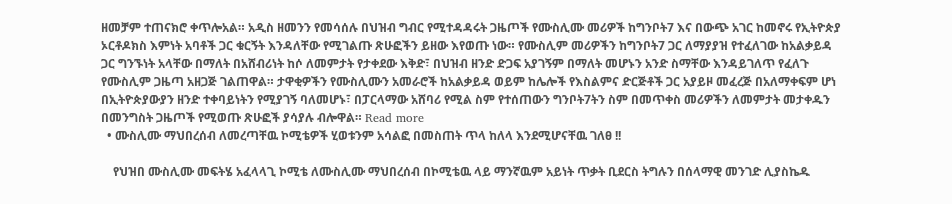ዘመቻም ተጠናክሮ ቀጥሎአል። አዲስ ዘመንን የመሳሰሉ በህዝብ ግብር የሚተዳዳሩት ጋዜጦች የሙስሊሙ መሪዎች ከግንቦት7 እና በውጭ አገር ከመኖሩ የኢትዮጵያ ኦርቶዶክስ እምነት አባቶች ጋር ቁርኝት እንዳለቸው የሚገልጡ ጽሁፎችን ይዘው እየወጡ ነው። የሙስሊም መሪዎችን ከግንቦት7 ጋር ለማያያዝ የተፈለገው ከአልቃይዳ ጋር ግንኙነት አላቸው በማለት በአሸብሪነት ከሶ ለመምታት የታቀደው እቅድ፣ በህዝብ ዘንድ ድጋፍ አያገኝም በማለት መሆኑን አንድ ስማቸው እንዳይገለጥ የፈለጉ የሙስሊም ጋዜጣ አዘጋጅ ገልጠዋል። ታዋቂዎችን የሙስሊሙን አመራሮች ከአልቃይዳ ወይም ከሌሎች የእስልምና ድርጅቶች ጋር አያይዞ መፈረጅ በአለማቀፍም ሆነ በኢትዮጵያውያን ዘንድ ተቀባይነትን የሚያገኝ ባለመሆኑ፣ በፓርላማው አሸባሪ የሚል ስም የተሰጠውን ግንቦት7ትን ስም በመጥቀስ መሪዎችን ለመምታት መታቀዱን በመንግስት ጋዜጦች የሚወጡ ጽሁፎች ያሳያሉ ብሎዋል። Read more
  • ሙስሊሙ ማህበረሰብ ለመረጣቸዉ ኮሚቴዎች ሂወቱንም አሳልፎ በመስጠት ጥላ ከለላ እንደሚሆናቸዉ ገለፀ !!

    የህዝበ ሙስሊሙ መፍትሄ አፈላላጊ ኮሚቴ ለሙስሊሙ ማህበረሰብ በኮሚቴዉ ላይ ማንኛዉም አይነት ጥቃት ቢደርስ ትግሉን በሰላማዊ መንገድ ሊያስኬዱ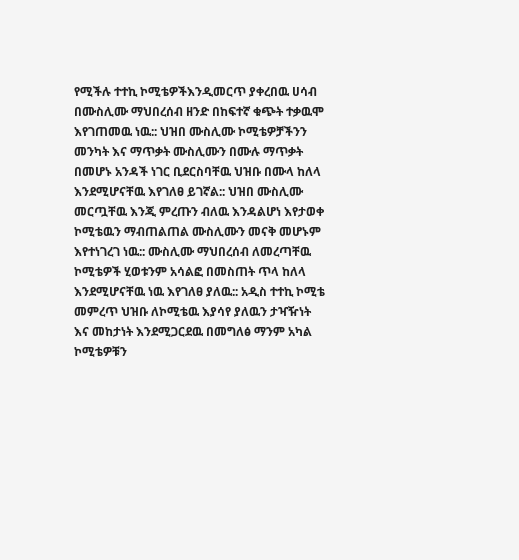የሚችሉ ተተኪ ኮሚቴዎችእንዲመርጥ ያቀረበዉ ሀሳብ በሙስሊሙ ማህበረሰብ ዘንድ በከፍተኛ ቁጭት ተቃዉሞ እየገጠመዉ ነዉ:: ህዝበ ሙስሊሙ ኮሚቴዎቻችንን መንካት እና ማጥቃት ሙስሊሙን በሙሉ ማጥቃት በመሆኑ አንዳች ነገር ቢደርስባቸዉ ህዝቡ በሙላ ከለላ እንደሚሆናቸዉ እየገለፀ ይገኛል:: ህዝበ ሙስሊሙ መርጧቸዉ እንጂ ምረጡን ብለዉ እንዳልሆነ እየታወቀ ኮሚቴዉን ማብጠልጠል ሙስሊሙን መናቅ መሆኑም እየተነገረገ ነዉ:: ሙስሊሙ ማህበረሰብ ለመረጣቸዉ ኮሚቴዎች ሂወቱንም አሳልፎ በመስጠት ጥላ ከለላ እንደሚሆናቸዉ ነዉ እየገለፀ ያለዉ:: አዲስ ተተኪ ኮሚቴ መምረጥ ህዝቡ ለኮሚቴዉ እያሳየ ያለዉን ታዣዥነት እና መከታነት እንደሚጋርደዉ በመግለፅ ማንም አካል ኮሚቴዎቹን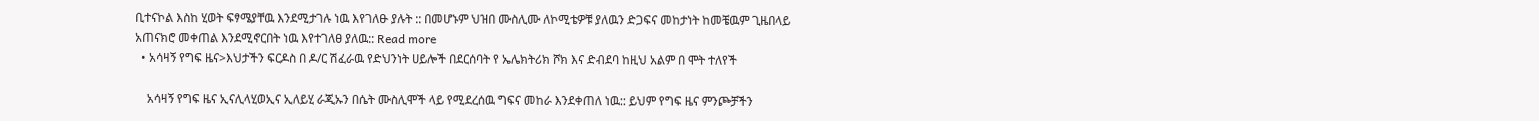ቢተናኮል እስከ ሂወት ፍፃሜያቸዉ እንደሚታገሉ ነዉ እየገለፁ ያሉት :: በመሆኑም ህዝበ ሙስሊሙ ለኮሚቴዎቹ ያለዉን ድጋፍና መከታነት ከመቼዉም ጊዜበላይ አጠናክሮ መቀጠል እንደሚኖርበት ነዉ እየተገለፀ ያለዉ:: Read more
  • አሳዛኝ የግፍ ዜና>እህታችን ፍርዶስ በ ዶ/ር ሽፈራዉ የድህንነት ሀይሎች በደርሰባት የ ኤሌክትሪክ ሾክ እና ድብደባ ከዚህ አልም በ ሞት ተለየች

    አሳዛኝ የግፍ ዜና ኢናሊላሂወኢና ኢለይሂ ራጂኡን በሴት ሙስሊሞች ላይ የሚደረሰዉ ግፍና መከራ እንደቀጠለ ነዉ:: ይህም የግፍ ዜና ምንጮቻችን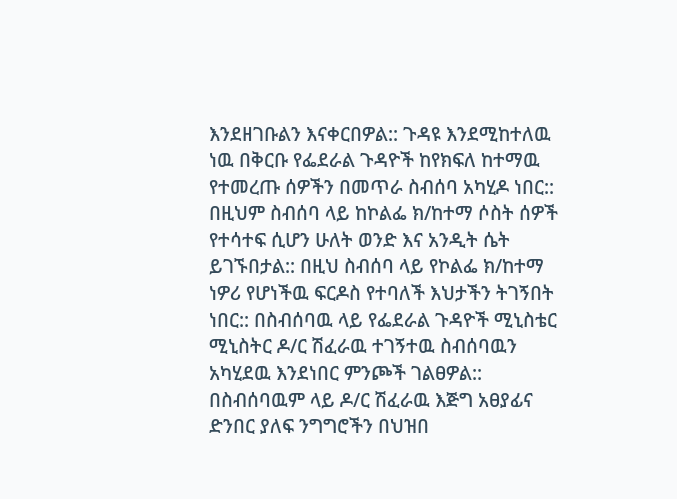እንደዘገቡልን እናቀርበዎል:: ጉዳዩ እንደሚከተለዉ ነዉ በቅርቡ የፌደራል ጉዳዮች ከየክፍለ ከተማዉ የተመረጡ ሰዎችን በመጥራ ስብሰባ አካሂዶ ነበር:: በዚህም ስብሰባ ላይ ከኮልፌ ክ/ከተማ ሶስት ሰዎች የተሳተፍ ሲሆን ሁለት ወንድ እና አንዲት ሴት ይገኙበታል:: በዚህ ስብሰባ ላይ የኮልፌ ክ/ከተማ ነዎሪ የሆነችዉ ፍርዶስ የተባለች እህታችን ትገኝበት ነበር:: በስብሰባዉ ላይ የፌደራል ጉዳዮች ሚኒስቴር ሚኒስትር ዶ/ር ሽፈራዉ ተገኝተዉ ስብሰባዉን አካሂደዉ እንደነበር ምንጮች ገልፀዎል:: በስብሰባዉም ላይ ዶ/ር ሽፈራዉ እጅግ አፀያፊና ድንበር ያለፍ ንግግሮችን በህዝበ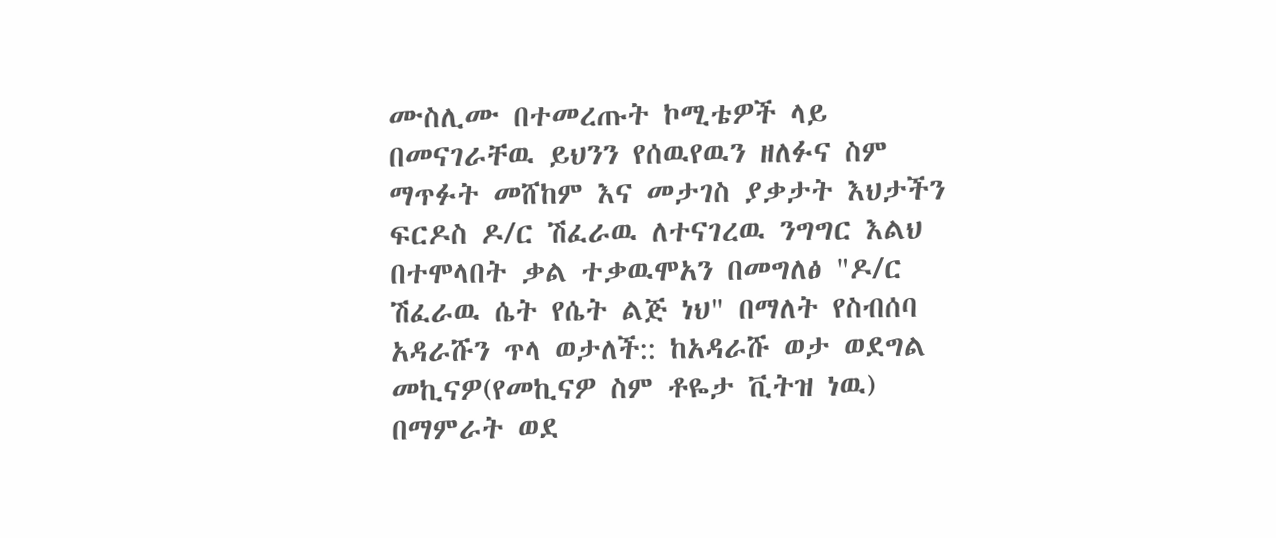ሙስሊሙ በተመረጡት ኮሚቴዎች ላይ በመናገራቸዉ ይህንን የሰዉየዉን ዘለፉና ስም ማጥፉት መሸከም እና መታገስ ያቃታት እህታችን ፍርዶስ ዶ/ር ሽፈራዉ ለተናገረዉ ንግግር እልህ በተሞላበት ቃል ተቃዉሞአን በመግለፅ "ዶ/ር ሽፈራዉ ሴት የሴት ልጅ ነህ" በማለት የስብሰባ አዳራሹን ጥላ ወታለች:: ከአዳራሹ ወታ ወደግል መኪናዎ(የመኪናዎ ስም ቶዬታ ቪትዝ ነዉ) በማምራት ወደ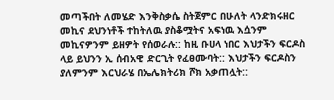መጣችበት ለመሄድ እንቅስቃሴ ስትጀምር በሁለት ላንድክሩዘር መኪና ደህንነቶች ተከትለዉ ያስቆሟትና አፍነዉ እሷንም መኪናዎንም ይዘዎት የሰወራሉ:: ከዚ ቡሀላ ነበር እህታችን ፍርዶስ ላይ ይህንን ኢ ሰብአዊ ድርጊት የፈፀሙባት:: እህታችን ፍርዶስን ያለምንም እርህራሄ በኤሌክትሪክ ሾክ አቃጠሏት::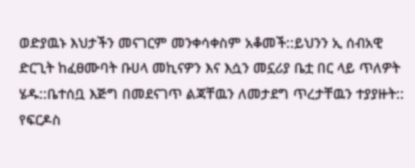ወድያዉኑ እህታችን መናገርም መንቀሳቀስም አቆመች::ይህንን ኢ ሰብአዊ ድርጊት ከፈፀሙባት ቡሀላ መኪናዎን እና እሷን መኗሪያ ቤቷ በር ላይ ጥለዎት ሄዱ::ቤተሰቧ እጅግ በመደናገጥ ልጃቸዉን ለመታደግ ጥረታቸዉን ተያያዙት:: የፍርዶስ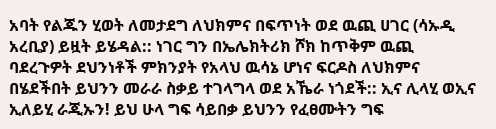አባት የልጁን ሂወት ለመታደግ ለህክምና በፍጥነት ወደ ዉጪ ሀገር (ሳኡዲ አረቢያ) ይዟት ይሄዳል:: ነገር ግን በኤሌክትሪክ ሾክ ከጥቅም ዉጪ ባደረጉዎት ደህንነቶች ምክንያት የአላህ ዉሳኔ ሆነና ፍርዶስ ለህክምና በሄደችበት ይህንን መራራ ስቃይ ተገላግላ ወደ አኼራ ነጎደች:: ኢና ሊላሂ ወኢና ኢለይሂ ራጂኡን! ይህ ሁላ ግፍ ሳይበቃ ይህንን የፈፀሙትን ግፍ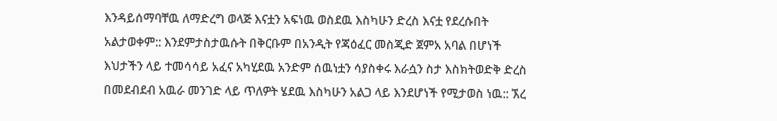እንዳይሰማባቸዉ ለማድረግ ወላጅ እናቷን አፍነዉ ወስደዉ እስካሁን ድረስ እናቷ የደረሱበት አልታወቀም:: እንደምታስታዉሱት በቅርቡም በአንዲት የጃዕፈር መስጂድ ጀምአ አባል በሆነች እህታችን ላይ ተመሳሳይ አፈና አካሂደዉ አንድም ሰዉነቷን ሳያስቀሩ እራሷን ስታ እስክትወድቅ ድረስ በመደብደብ አዉራ መንገድ ላይ ጥለዎት ሄደዉ እስካሁን አልጋ ላይ እንደሆነች የሚታወስ ነዉ:: ኧረ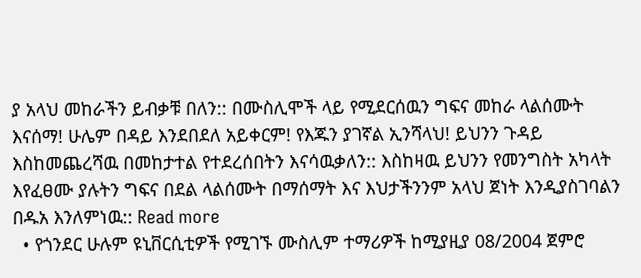ያ አላህ መከራችን ይብቃቹ በለን:: በሙስሊሞች ላይ የሚደርሰዉን ግፍና መከራ ላልሰሙት እናሰማ! ሁሌም በዳይ እንደበደለ አይቀርም! የእጁን ያገኛል ኢንሻላህ! ይህንን ጉዳይ እስከመጨረሻዉ በመከታተል የተደረሰበትን እናሳዉቃለን:: እስከዛዉ ይህንን የመንግስት አካላት እየፈፀሙ ያሉትን ግፍና በደል ላልሰሙት በማሰማት እና እህታችንንም አላህ ጀነት እንዲያስገባልን በዱአ እንለምነዉ:: Read more
  • የጎንደር ሁሉም ዩኒቨርሲቲዎች የሚገኙ ሙስሊም ተማሪዎች ከሚያዚያ 08/2004 ጀምሮ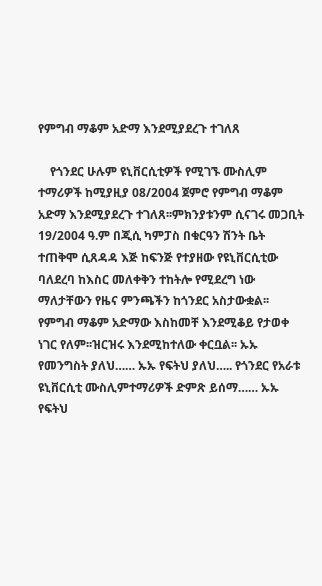የምግብ ማቆም አድማ እንደሚያደረጉ ተገለጸ

    የጎንደር ሁሉም ዩኒቨርሲቲዎች የሚገኙ ሙስሊም ተማሪዎች ከሚያዚያ 08/2004 ጀምሮ የምግብ ማቆም አድማ እንደሚያደረጉ ተገለጸ፡፡ምክንያቱንም ሲናገሩ መጋቢት 19/2004 ዓ.ም በጂሲ ካምፓስ በቁርዓን ሽንት ቤት ተጠቅሞ ሲጸዳዳ እጅ ከፍንጅ የተያዘው የዩኒቨርሲቲው ባለደረባ ከእስር መለቀቅን ተከትሎ የሚደረግ ነው ማለታቸውን የዜና ምንጫችን ከጎንደር አስታውቋል፡፡የምግብ ማቆም አድማው እስከመቸ እንደሚቆይ የታወቀ ነገር የለም፡፡ዝርዝሩ እንደሚከተለው ቀርቧል፡፡ ኡኡ የመንግስት ያለህ…… ኡኡ የፍትህ ያለህ….. የጎንደር የአራቱ ዩኒቨርሲቲ ሙስሊምተማሪዎች ድምጽ ይሰማ…… ኡኡ የፍትህ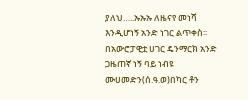ያለህ…..ኡኡኡ ለዜናየ መነሻ እንዲሆነኝ አንድ ነገር ልጥቀስ፡፡በአውሮፓዊቷ ሀገር ዴንማርክ አንድ ጋዜጠኛ ነኝ ባይ ነብዩ ሙሀመድን(ሰ.ዓ.ወ)በካር ቶን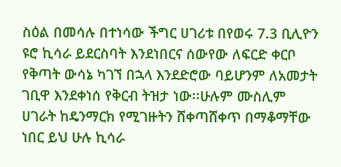ስዕል በመሳሉ በተነሳው ችግር ሀገሪቱ በየወሩ 7.3 ቢሊዮን ዩሮ ኪሳራ ይደርስባት እንደነበርና ሰውየው ለፍርድ ቀርቦ የቅጣት ውሳኔ ካገኘ በኋላ እንደድሮው ባይሆንም ለአመታት ገቢዋ እንደቀነሰ የቅርብ ትዝታ ነው፡፡ሁሉም ሙስሊም ሀገራት ከዴንማርክ የሚገዙትን ሸቀጣሸቀጥ በማቆማቸው ነበር ይህ ሁሉ ኪሳራ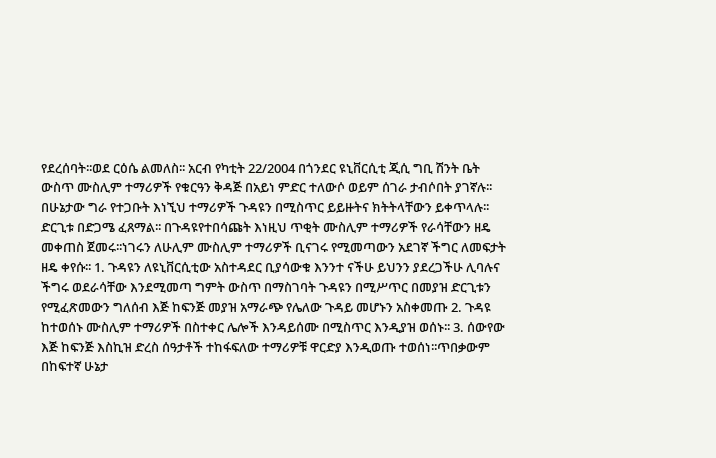የደረሰባት፡፡ወደ ርዕሴ ልመለስ፡፡ አርብ የካቲት 22/2004 በጎንደር ዩኒቨርሲቲ ጂሲ ግቢ ሽንት ቤት ውስጥ ሙስሊም ተማሪዎች የቁርዓን ቅዳጅ በአይነ ምድር ተለውሶ ወይም ሰገራ ታብሶበት ያገኛሉ፡፡በሁኔታው ግራ የተጋቡት እነኚህ ተማሪዎች ጉዳዩን በሚስጥር ይይዙትና ክትትላቸውን ይቀጥላሉ፡፡ድርጊቱ በድጋሜ ፈጸማል፡፡ በጉዳዩየተበሳጩት እነዚህ ጥቂት ሙስሊም ተማሪዎች የራሳቸውን ዘዴ መቀጠስ ጀመሩ፡፡ነገሩን ለሁሊም ሙስሊም ተማሪዎች ቢናገሩ የሚመጣውን አደገኛ ችግር ለመፍታት ዘዴ ቀየሱ፡፡ 1. ጉዳዩን ለዩኒቨርሲቲው አስተዳደር ቢያሳውቁ እንንተ ናችሁ ይህንን ያደረጋችሁ ሊባሉና ችግሩ ወደራሳቸው እንደሚመጣ ግምት ውስጥ በማስገባት ጉዳዩን በሚሥጥር በመያዝ ድርጊቱን የሚፈጽመውን ግለሰብ እጅ ከፍንጅ መያዝ አማራጭ የሌለው ጉዳይ መሆኑን አስቀመጡ 2. ጉዳዩ ከተወሰኑ ሙስሊም ተማሪዎች በስተቀር ሌሎች እንዳይሰሙ በሚስጥር እንዲያዝ ወሰኑ፡፡ 3. ሰውየው እጅ ከፍንጅ እስኪዝ ድረስ ሰዓታቶች ተከፋፍለው ተማሪዎቹ ዋርድያ እንዲወጡ ተወሰነ፡፡ጥበቃውም በከፍተኛ ሁኔታ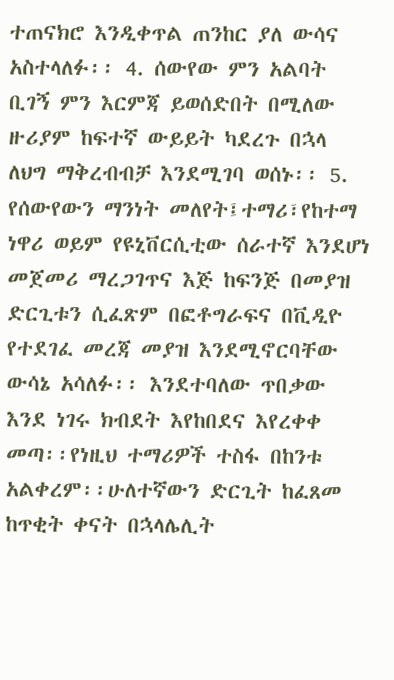ተጠናክሮ እንዲቀጥል ጠንከር ያለ ውሳና አስተላለፉ፡፡ 4. ሰውየው ምን አልባት ቢገኝ ምን እርምጃ ይወሰድበት በሚለው ዙሪያም ከፍተኛ ውይይት ካደረጉ በኋላ ለህግ ማቅረብብቻ እንደሚገባ ወሰኑ፡፡ 5. የሰውየውን ማንነት መለየት፤ተማሪ፣የከተማ ነዋሪ ወይም የዩኒቨርሲቲው ሰራተኛ እንደሆነ መጀመሪ ማረጋገጥና እጅ ከፍንጅ በመያዝ ድርጊቱን ሲፈጽም በፎቶግራፍና በቪዲዮ የተደገፈ መረጃ መያዝ እንደሚኖርባቸው ውሳኔ አሳለፉ፡፡ እንደተባለው ጥበቃው እንደ ነገሩ ክብደት እየከበደና እየረቀቀ መጣ፡፡የነዚህ ተማሪዎች ተስፋ በከንቱ አልቀረም፡፡ሁለተኛውን ድርጊት ከፈጸመ ከጥቂት ቀናት በኋላሌሊት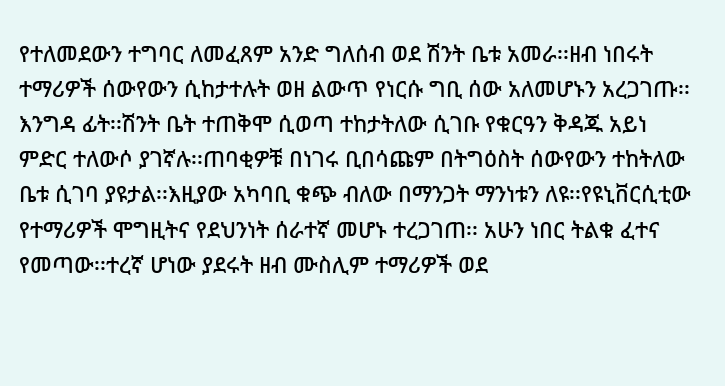የተለመደውን ተግባር ለመፈጸም አንድ ግለሰብ ወደ ሽንት ቤቱ አመራ፡፡ዘብ ነበሩት ተማሪዎች ሰውየውን ሲከታተሉት ወዘ ልውጥ የነርሱ ግቢ ሰው አለመሆኑን አረጋገጡ፡፡እንግዳ ፊት፡፡ሽንት ቤት ተጠቅሞ ሲወጣ ተከታትለው ሲገቡ የቁርዓን ቅዳጁ አይነ ምድር ተለውሶ ያገኛሉ፡፡ጠባቂዎቹ በነገሩ ቢበሳጩም በትግዕስት ሰውየውን ተከትለው ቤቱ ሲገባ ያዩታል፡፡እዚያው አካባቢ ቁጭ ብለው በማንጋት ማንነቱን ለዩ፡፡የዩኒቨርሲቲው የተማሪዎች ሞግዚትና የደህንነት ሰራተኛ መሆኑ ተረጋገጠ፡፡ አሁን ነበር ትልቁ ፈተና የመጣው፡፡ተረኛ ሆነው ያደሩት ዘብ ሙስሊም ተማሪዎች ወደ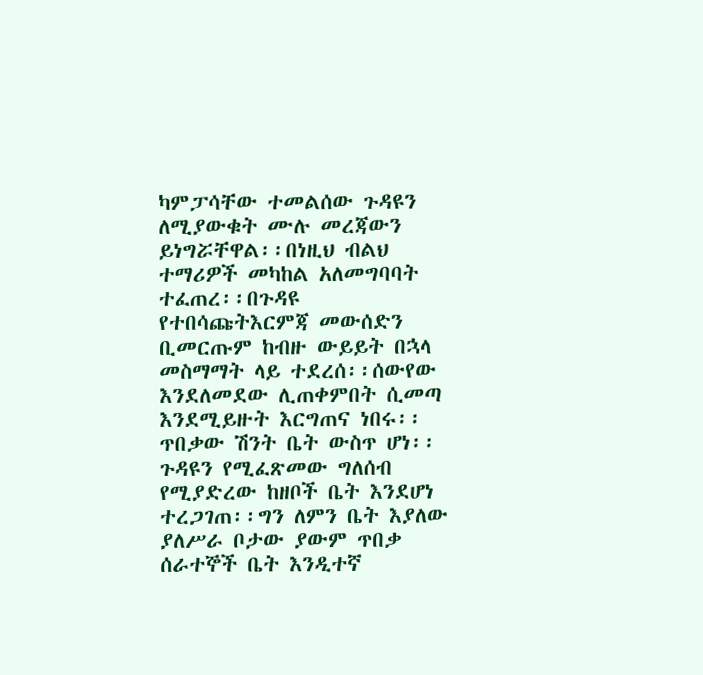ካምፓሳቸው ተመልሰው ጉዳዩን ለሚያውቁት ሙሉ መረጃውን ይነግሯቸዋል፡፡በነዚህ ብልህ ተማሪዎች መካከል አለመግባባት ተፈጠረ፡፡በጉዳዩ የተበሳጩትእርምጃ መውሰድን ቢመርጡም ከብዙ ውይይት በኋላ መስማማት ላይ ተደረሰ፡፡ሰውየው እንደለመደው ሊጠቀምበት ሲመጣ እንደሚይዙት እርግጠና ነበሩ፡፡ጥበቃው ሽንት ቤት ውስጥ ሆነ፡፡ጉዳዩን የሚፈጽመው ግለሰብ የሚያድረው ከዘቦች ቤት እንደሆነ ተረጋገጠ፡፡ግን ለምን ቤት እያለው ያለሥራ ቦታው ያውም ጥበቃ ሰራተኞች ቤት እንዲተኛ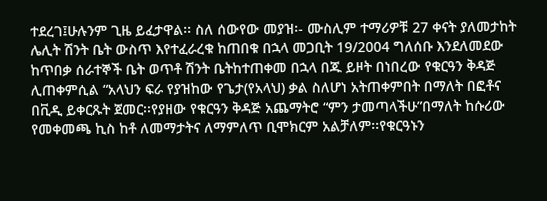ተደረገ፤ሁሉንም ጊዜ ይፈታዋል፡፡ ስለ ሰውየው መያዝ፡- ሙስሊም ተማሪዎቹ 27 ቀናት ያለመታከት ሌሊት ሽንት ቤት ውስጥ እየተፈራረቁ ከጠበቁ በኋላ መጋቢት 19/2004 ግለሰቡ እንደለመደው ከጥበቃ ሰራተኞች ቤት ወጥቶ ሽንት ቤትከተጠቀመ በኋላ በጁ ይዞት በነበረው የቁርዓን ቅዳጅ ሊጠቀምሲል “አላህን ፍራ የያዝከው የጌታ(የአላህ) ቃል ስለሆነ አትጠቀምበት በማለት በፎቶና በቪዲ ይቀርጹት ጀመር፡፡የያዘው የቁርዓን ቅዳጅ አጨማትሮ “ምን ታመጣላችሁ”በማለት ከሱሪው የመቀመጫ ኪስ ከቶ ለመማታትና ለማምለጥ ቢሞክርም አልቻለም፡፡የቁርዓኑን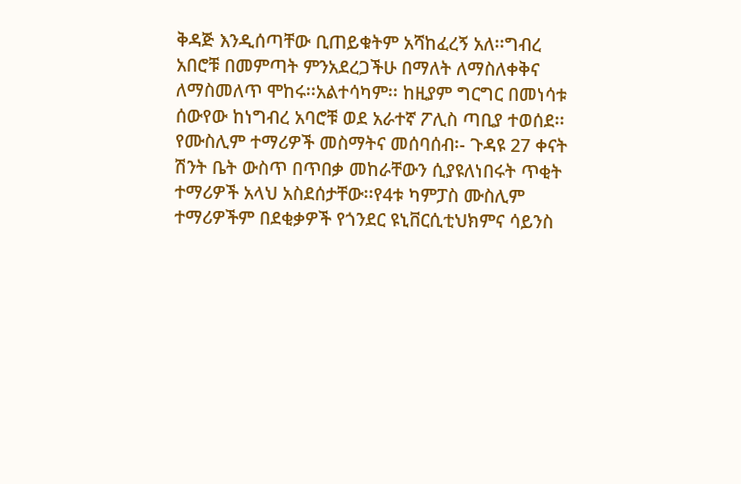ቅዳጅ እንዲሰጣቸው ቢጠይቁትም አሻከፈረኝ አለ፡፡ግብረ አበሮቹ በመምጣት ምንአደረጋችሁ በማለት ለማስለቀቅና ለማስመለጥ ሞከሩ፡፡አልተሳካም፡፡ ከዚያም ግርግር በመነሳቱ ሰውየው ከነግብረ አባሮቹ ወደ አራተኛ ፖሊስ ጣቢያ ተወሰደ፡፡ የሙስሊም ተማሪዎች መስማትና መሰባሰብ፡- ጉዳዩ 27 ቀናት ሽንት ቤት ውስጥ በጥበቃ መከራቸውን ሲያዩለነበሩት ጥቂት ተማሪዎች አላህ አስደሰታቸው፡፡የ4ቱ ካምፓስ ሙስሊም ተማሪዎችም በደቂቃዎች የጎንደር ዩኒቨርሲቲህክምና ሳይንስ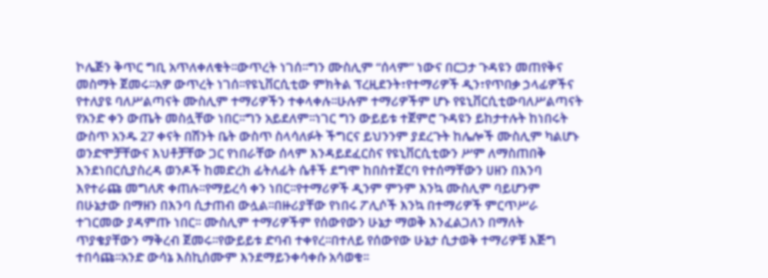ኮሌጅን ቅጥር ግቢ አጥለቀለቁት፡፡ውጥረት ነገሰ፡፡ግን ሙስሊም “ሰላም” ነውና በርጋታ ጉዳዩን መጠየቅና መስማት ጀመሩ፡፡አዎ ውጥረት ነገሰ፡፡የዩኒቨርሲቲው ምክትል ፕረዚደንት፣የተማሪዎች ዲን፣የጥበቃ ኃላፊዎችና የተለያዩ ባለሥልጣናት ሙስሊም ተማሪዎችን ተቀላቀሉ፡፡ሁሉም ተማሪዎችም ሆኑ የዩኒቨርሲቲውባለሥልጣናት የአንድ ቀን ውጤት መስሏቸው ነበር፡፡ግን አይደለም፡፡ነገር ግን ውይይቱ ተጀምሮ ጉዳዩን ይከታተሉት ከነበሩት ውስጥ አንዱ 27 ቀናት በሽንት ቤት ውስጥ ስላሳለፉት ችግርና ይህንንም ያደረጉት ከሌሎች ሙስሊም ካልሆኑ ወንድሞቻቸውና እህቶቻቸው ጋር የነበራቸው ሰላም እንዳይደፈርስና የዩኒቨርሲቲውን ሥም ለማስጠበቅ እንደነበርሲያስረዳ ወንዶች ከመድረክ ፊትለፊት ሴቶች ደግሞ ከበስተጀርባ የተሰማቸውን ሀዘን በእንባ እየተራጩ መግለጽ ቀጠሉ፡፡የማይረሳ ቀን ነበር፡፡የተማሪዎች ዲንም ምንም እንኳ ሙስሊም ባይሆንም በሁኔታው በማዘን በእንባ ሲታጠብ ውሏል፡፡በዙሪያቸው የነበሩ ፖሊሶች እንኳ በተማሪዎች ምርጥሥራ ተገርመው ያዳምጡ ነበር፡፡ ሙስሊም ተማሪዎችም የሰውየውን ሁኔታ ማወቅ እንፈልጋለን በማለት ጥያቄያቸውን ማቅረብ ጀመሩ፡፡የውይይቱ ድባብ ተቀየረ፡፡በተለይ የሰውየው ሁኔታ ሲታወቅ ተማሪዎቹ እጅግ ተበሳጩ፡፡አንድ ውሳኔ እስኪሰሙም እንደማይንቀሳቀሱ አሳወቁ፡፡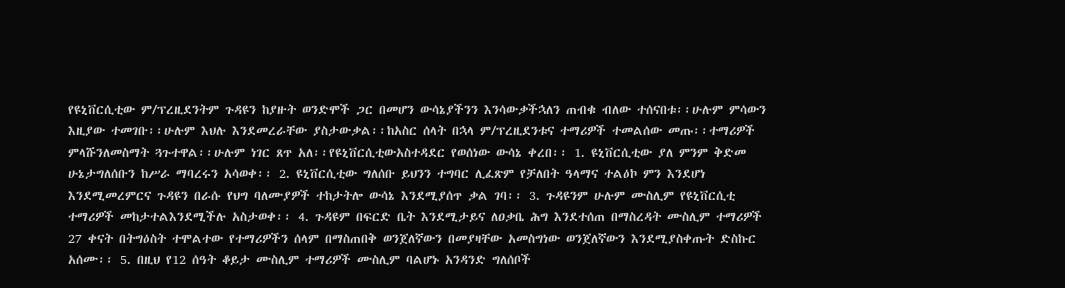የዩኒቨርሲቲው ም/ፕረዚደንትም ጉዳዩን ከያዙት ወንድሞች ጋር በመሆን ውሳኔያችንን እንሳውቃችኋለን ጠብቁ ብለው ተሰናበቱ፡፡ሁሉም ምሳውን እዚያው ተመገቡ፡፡ሁሉም እህሉ እንደመረራቸው ያስታውቃል፡፡ከአስር ሰላት በኋላ ም/ፕረዚደንቱና ተማሪዎች ተመልሰው መጡ፡፡ተማሪዎች ምላሹንለመስማት ጓጉተዋል፡፡ሁሉም ነገር ጸጥ አለ፡፡የዩኒቨርሲቲውአስተዳደር የወሰነው ውሳኔ ቀረበ፡፡ 1. ዩኒቨርሲቲው ያለ ምንም ቅድመ ሁኔታግለሰቡን ከሥራ ማባረሩን አሳወቀ፡፡ 2. ዩኒቨርሲቲው ግለሰቡ ይህንን ተግባር ሊፈጽም የቻለበት ዓላማና ተልዕኮ ምን እንደሆነ እንደሚመረምርና ጉዳዩን በራሱ የህግ ባለሙያዎች ተከታትሎ ውሳኔ እንደሚያሰጥ ቃል ገባ፡፡ 3. ጉዳዩንም ሁሉም ሙስሊም የዩኒቨርሲቲ ተማሪዎች መከታተልእንደሚችሉ አስታወቀ፡፡ 4. ጉዳዩም በፍርድ ቤት እንደሚታይና ለዐቃቤ ሕግ እንደተሰጠ በማስረዳት ሙስሊም ተማሪዎች 27 ቀናት በትግዕስት ተሞልተው የተማሪዎችን ሰላም በማስጠበቅ ወንጀለኛውን በመያዛቸው አመስግነው ወንጀለኛውን እንደሚያስቀጡት ድስኩር አሰሙ፡፡ 5. በዚህ የ12 ሰዓት ቆይታ ሙስሊም ተማሪዎች ሙስሊም ባልሆኑ አንዳንድ ግለሰቦች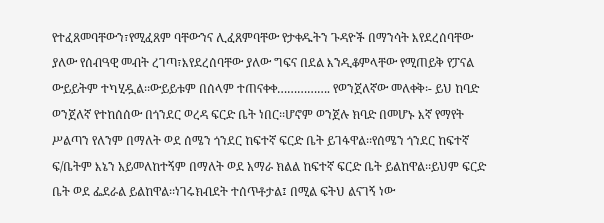የተፈጸመባቸውን፣የሚፈጸም ባቸውንና ሊፈጸምባቸው የታቀዱትን ጉዳዮች በማንሳት እየደረሰባቸው ያለው የሰብዓዊ መብት ረገጣ፣እየደረሰባቸው ያለው ግፍና በደል እንዲቆምላቸው የሚጠይቅ የፓናል ውይይትም ተካሂዷል፡፡ውይይቱም በሰላም ተጠናቀቀ……………. የወንጀለኛው መለቀቅ፡- ይህ ከባድ ወንጀለኛ የተከሰሰው በጎንደር ወረዳ ፍርድ ቤት ነበር፡፡ሆኖም ወንጀሉ ክባድ በመሆኑ እኛ የማየት ሥልጣን የለንም በማለት ወደ ሰሜን ጎንደር ከፍተኛ ፍርድ ቤት ይገፋዋል፡፡የሰሜን ጎንደር ከፍተኛ ፍ/ቤትም እኔን አይመለከተኝም በማለት ወደ አማራ ክልል ከፍተኛ ፍርድ ቤት ይልከዋል፡፡ይህም ፍርድ ቤት ወደ ፌደራል ይልከዋል፡፡ነገሩክብደት ተሰጥቶታል፤ በሚል ፍትህ ልናገኝ ነው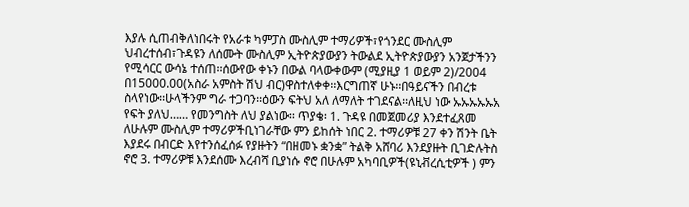እያሉ ሲጠብቅለነበሩት የአራቱ ካምፓስ ሙስሊም ተማሪዎች፣የጎንደር ሙስሊም ህብረተሰብ፣ጉዳዩን ለሰሙት ሙስሊም ኢትዮጵያውያን ትውልደ ኢትዮጵያውያን አንጀታችንን የሚሳርር ውሳኔ ተሰጠ፡፡ሰውየው ቀኑን በውል ባላውቀውም (ሚያዚያ 1 ወይም 2)/2004 በ15000.00(አስራ አምስት ሽህ ብር)ዋስተለቀቀ፡፡እርግጠኛ ሁኑ፡፡በዓይናችን በብረቱ ስላየነው፡፡ሁላችንም ግራ ተጋባን፡፡ዕውን ፍትህ አለ ለማለት ተገደናል፡፡ለዚህ ነው ኡኡኡኡኡአ የፍት ያለህ…… የመንግስት ለህ ያልነው፡፡ ጥያቄ፡ 1. ጉዳዩ በመጀመሪያ እንደተፈጸመ ለሁሉም ሙስሊም ተማሪዎችቢነገራቸው ምን ይከሰት ነበር 2. ተማሪዎቹ 27 ቀን ሽንት ቤት እያደሩ በብርድ እየተንሰፈሰፉ የያዙትን “በዘመኑ ቋንቋ” ትልቅ አሸባሪ እንደያዙት ቢገድሉትስ ኖሮ 3. ተማሪዎቹ እንደሰሙ እረብሻ ቢያነሱ ኖሮ በሁሉም አካባቢዎች(ዩኒቭረሲቲዎች ) ምን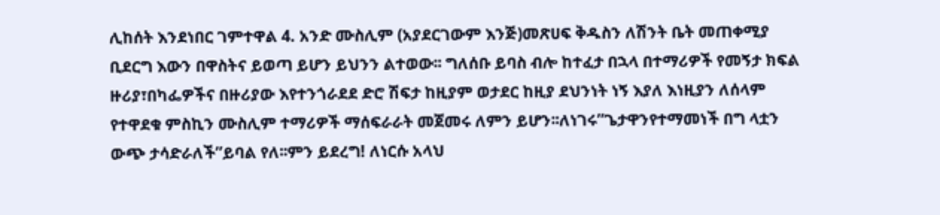ሊከሰት እንደነበር ገምተዋል 4. አንድ ሙስሊም (አያደርገውም እንጅ)መጽሀፍ ቅዱስን ለሽንት ቤት መጠቀሚያ ቢደርግ እውን በዋስትና ይወጣ ይሆን ይህንን ልተወው፡፡ ግለሰቡ ይባስ ብሎ ከተፈታ በኋላ በተማሪዎች የመኝታ ክፍል ዙሪያ፣በካፌዎችና በዙሪያው እየተንጎራደደ ድሮ ሽፍታ ከዚያም ወታደር ከዚያ ደህንነት ነኝ እያለ እነዚያን ለሰላም የተዋደቁ ምስኪን ሙስሊም ተማሪዎች ማሰፍራራት መጀመሩ ለምን ይሆን፡፡ለነገሩ”ጌታዋንየተማመነች በግ ላቷን ውጭ ታሳድራለች”ይባል የለ፡፡ምን ይደረግ! ለነርሱ አላህ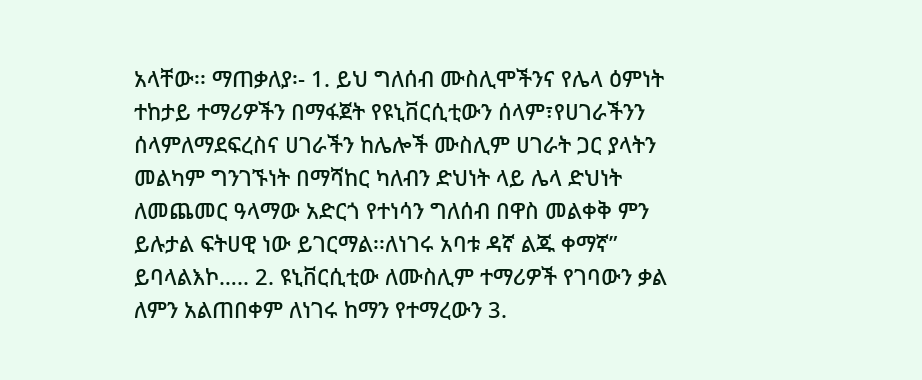አላቸው፡፡ ማጠቃለያ፡- 1. ይህ ግለሰብ ሙስሊሞችንና የሌላ ዕምነት ተከታይ ተማሪዎችን በማፋጀት የዩኒቨርሲቲውን ሰላም፣የሀገራችንን ሰላምለማደፍረስና ሀገራችን ከሌሎች ሙስሊም ሀገራት ጋር ያላትን መልካም ግንገኙነት በማሻከር ካለብን ድህነት ላይ ሌላ ድህነት ለመጨመር ዓላማው አድርጎ የተነሳን ግለሰብ በዋስ መልቀቅ ምን ይሉታል ፍትሀዊ ነው ይገርማል፡፡ለነገሩ አባቱ ዳኛ ልጁ ቀማኛ” ይባላልእኮ….. 2. ዩኒቨርሲቲው ለሙስሊም ተማሪዎች የገባውን ቃል ለምን አልጠበቀም ለነገሩ ከማን የተማረውን 3.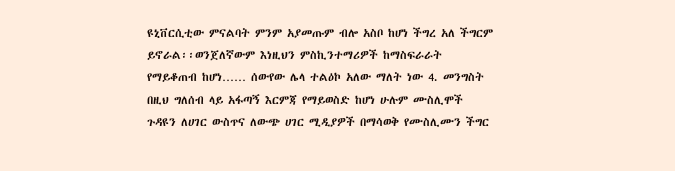ዩኒቨርሲቲው ምናልባት ምንም አያመጡም ብሎ አስቦ ከሆነ ችግረ አለ ችግርም ይኖራል፡፡ወንጀለኛውም እነዚህን ምስኪንተማሪዎች ከማስፍራራት የማይቆጠብ ከሆነ…… ሰውየው ሌላ ተልዕኮ አለው ማለት ነው 4. መንግስት በዚህ ግለሰብ ላይ አፋጣኝ እርምጃ የማይወስድ ከሆነ ሁሉም ሙስሊሞች ጉዳዩን ለሀገር ውስጥና ለውጭ ሀገር ሚዲያዎች በማሳወቅ የሙስሊሙን ችግር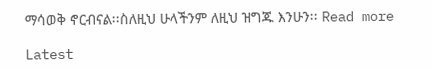ማሳወቅ ኖርብናል፡፡ስለዚህ ሁላችንም ለዚህ ዝግጁ እንሁን፡፡ Read more

Latest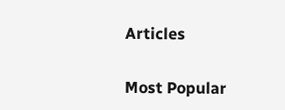Articles

Most Popular